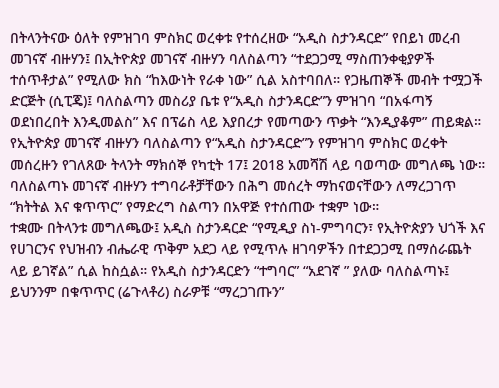በትላንትናው ዕለት የምዝገባ ምስክር ወረቀቱ የተሰረዘው “አዲስ ስታንዳርድ” የበይነ መረብ መገናኛ ብዙሃን፤ በኢትዮጵያ መገናኛ ብዙሃን ባለስልጣን “ተደጋጋሚ ማስጠንቀቂያዎች ተሰጥቶታል” የሚለው ክስ “ከእውነት የራቀ ነው” ሲል አስተባበለ። የጋዜጠኞች መብት ተሟጋች ድርጅት (ሲፒጄ)፤ ባለስልጣን መስሪያ ቤቱ የ“አዲስ ስታንዳርድ”ን ምዝገባ “በአፋጣኝ ወደነበረበት እንዲመልስ” እና በፕሬስ ላይ እያበረታ የመጣውን ጥቃት “እንዲያቆም” ጠይቋል።
የኢትዮጵያ መገናኛ ብዙሃን ባለስልጣን የ“አዲስ ስታንዳርድ”ን የምዝገባ ምስክር ወረቀት መሰረዙን የገለጸው ትላንት ማክሰኞ የካቲት 17፤ 2018 አመሻሽ ላይ ባወጣው መግለጫ ነው። ባለስልጣኑ መገናኛ ብዙሃን ተግባራቶቻቸውን በሕግ መሰረት ማከናወናቸውን ለማረጋገጥ “ክትትል እና ቁጥጥር” የማድረግ ስልጣን በአዋጅ የተሰጠው ተቋም ነው።
ተቋሙ በትላንቱ መግለጫው፤ አዲስ ስታንዳርድ “የሚዲያ ስነ-ምግባርን፣ የኢትዮጵያን ህጎች እና የሀገርንና የህዝብን ብሔራዊ ጥቅም አደጋ ላይ የሚጥሉ ዘገባዎችን በተደጋጋሚ በማሰራጨት ላይ ይገኛል” ሲል ከስሷል። የአዲስ ስታንዳርድን “ተግባር” “አደገኛ ” ያለው ባለስልጣኑ፤ ይህንንም በቁጥጥር (ሬጉላቶሪ) ስራዎቹ “ማረጋገጡን”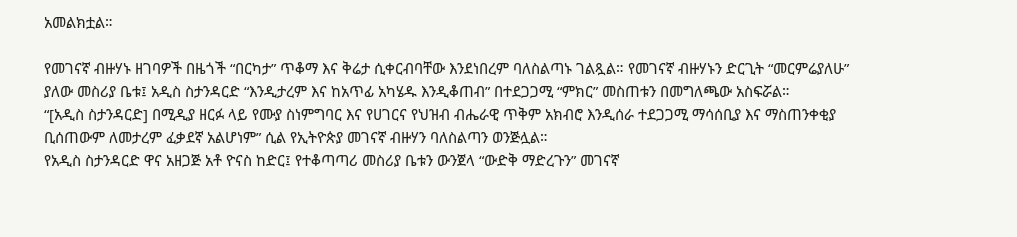አመልክቷል።

የመገናኛ ብዙሃኑ ዘገባዎች በዜጎች “በርካታ” ጥቆማ እና ቅሬታ ሲቀርብባቸው እንደነበረም ባለስልጣኑ ገልጿል። የመገናኛ ብዙሃኑን ድርጊት “መርምሬያለሁ” ያለው መስሪያ ቤቱ፤ አዲስ ስታንዳርድ “እንዲታረም እና ከአጥፊ አካሄዱ እንዲቆጠብ” በተደጋጋሚ “ምክር” መስጠቱን በመግለጫው አስፍሯል።
“[አዲስ ስታንዳርድ] በሚዲያ ዘርፉ ላይ የሙያ ስነምግባር እና የሀገርና የህዝብ ብሔራዊ ጥቅም አክብሮ እንዲሰራ ተደጋጋሚ ማሳሰቢያ እና ማስጠንቀቂያ ቢሰጠውም ለመታረም ፈቃደኛ አልሆነም” ሲል የኢትዮጵያ መገናኛ ብዙሃን ባለስልጣን ወንጅሏል።
የአዲስ ስታንዳርድ ዋና አዘጋጅ አቶ ዮናስ ከድር፤ የተቆጣጣሪ መስሪያ ቤቱን ውንጀላ “ውድቅ ማድረጉን” መገናኛ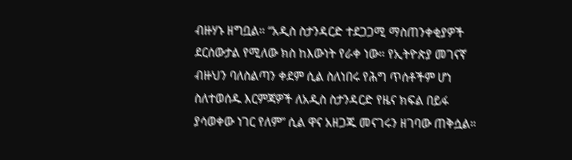ብዙሃኑ ዘግቧል። “አዲስ ስታንዳርድ ተደጋጋሚ ማስጠንቀቂያዎች ደርሰውታል የሚለው ክስ ከእውነት የራቀ ነው። የኢትዮጵያ መገናኛ ብዙህን ባለስልጣን ቀደም ሲል ስለነበሩ የሕግ ጥሰቶችም ሆነ ስለተወሰዱ እርምጃዎች ለአዲስ ስታንዳርድ የዜና ክፍል በይፋ ያሳወቀው ነገር የለም” ሲል ዋና አዘጋጁ መናገሩን ዘገባው ጠቅሷል።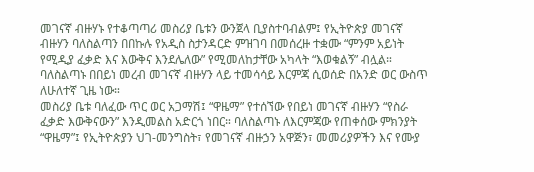መገናኛ ብዙሃኑ የተቆጣጣሪ መስሪያ ቤቱን ውንጀላ ቢያስተባብልም፤ የኢትዮጵያ መገናኛ ብዙሃን ባለስልጣን በበኩሉ የአዲስ ስታንዳርድ ምዝገባ በመሰረዙ ተቋሙ “ምንም አይነት የሚዲያ ፈቃድ እና እውቅና እንደሌለው” የሚመለከታቸው አካላት “እወቁልኝ” ብሏል። ባለስልጣኑ በበይነ መረብ መገናኛ ብዙሃን ላይ ተመሳሳይ እርምጃ ሲወሰድ በአንድ ወር ውስጥ ለሁለተኛ ጊዜ ነው።
መስሪያ ቤቱ ባለፈው ጥር ወር አጋማሽ፤ “ዋዜማ” የተሰኘው የበይነ መገናኛ ብዙሃን “የስራ ፈቃድ እውቅናውን” እንዲመልስ አድርጎ ነበር። ባለስልጣኑ ለእርምጃው የጠቀሰው ምክንያት “ዋዜማ”፤ የኢትዮጵያን ህገ-መንግስት፣ የመገናኛ ብዙኃን አዋጅን፣ መመሪያዎችን እና የሙያ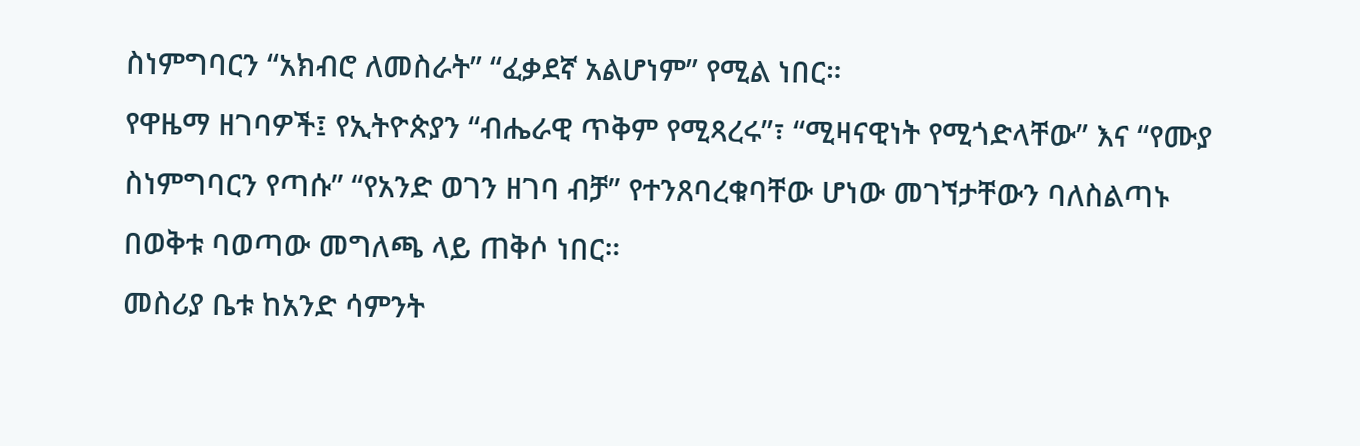ስነምግባርን “አክብሮ ለመስራት” “ፈቃደኛ አልሆነም” የሚል ነበር።
የዋዜማ ዘገባዎች፤ የኢትዮጵያን “ብሔራዊ ጥቅም የሚጻረሩ”፣ “ሚዛናዊነት የሚጎድላቸው” እና “የሙያ ስነምግባርን የጣሱ” “የአንድ ወገን ዘገባ ብቻ” የተንጸባረቁባቸው ሆነው መገኘታቸውን ባለስልጣኑ በወቅቱ ባወጣው መግለጫ ላይ ጠቅሶ ነበር።
መስሪያ ቤቱ ከአንድ ሳምንት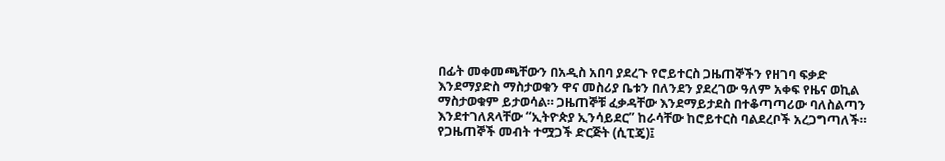በፊት መቀመጫቸውን በአዲስ አበባ ያደረጉ የሮይተርስ ጋዜጠኞችን የዘገባ ፍቃድ እንደማያድስ ማስታወቁን ዋና መስሪያ ቤቱን በለንደን ያደረገው ዓለም አቀፍ የዜና ወኪል ማስታወቁም ይታወሳል። ጋዜጠኞቹ ፈቃዳቸው እንደማይታደስ በተቆጣጣሪው ባለስልጣን እንደተገለጸላቸው “ኢትዮጵያ ኢንሳይደር” ከራሳቸው ከሮይተርስ ባልደረቦች አረጋግጣለች።
የጋዜጠኞች መብት ተሟጋች ድርጅት (ሲፒጄ)፤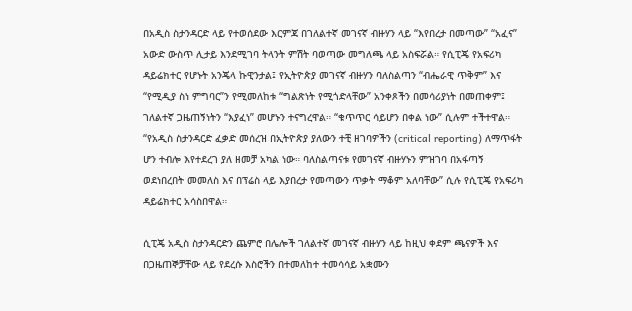በአዲስ ስታንዳርድ ላይ የተወሰደው እርምጃ በገለልተኛ መገናኛ ብዙሃን ላይ “እየበረታ በመጣው” “አፈና” አውድ ውስጥ ሊታይ እንደሚገባ ትላንት ምሽት ባወጣው መግለጫ ላይ አስፍሯል። የሲፒጄ የአፍሪካ ዳይሬክተር የሆኑት አንጄላ ኩዊንታል፤ የኢትዮጵያ መገናኛ ብዙሃን ባለስልጣን “ብሔራዊ ጥቅም” እና “የሚዲያ ስነ ምግባር”ን የሚመለከቱ “ግልጽነት የሚጎድላቸው” አንቀጾችን በመሳሪያነት በመጠቀም፤ ገለልተኛ ጋዜጠኝነትን “እያፈነ” መሆኑን ተናግረዋል። “ቁጥጥር ሳይሆን በቀል ነው” ሲሉም ተችተዋል።
“የአዲስ ስታንዳርድ ፈቃድ መሰረዝ በኢትዮጵያ ያለውን ተቺ ዘገባዎችን (critical reporting) ለማጥፋት ሆን ተብሎ እየተደረገ ያለ ዘመቻ አካል ነው። ባለስልጣናቱ የመገናኛ ብዙሃኑን ምዝገባ በአፋጣኝ ወደነበረበት መመለስ እና በፕሬስ ላይ እያበረታ የመጣውን ጥቃት ማቆም አለባቸው” ሲሉ የሲፒጄ የአፍሪካ ዳይሬክተር አሳስበዋል።

ሲፒጄ አዲስ ስታንዳርድን ጨምሮ በሌሎች ገለልተኛ መገናኛ ብዙሃን ላይ ከዚህ ቀደም ጫናዎች እና በጋዜጠኞቻቸው ላይ የደረሱ እስሮችን በተመለከተ ተመሳሳይ አቋሙን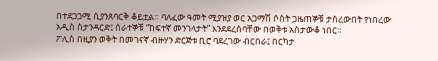በተደጋጋሚ ሲያንጸባርቅ ቆይቷል። ባለፈው ዓመት ሚያዝያ ወር አጋማሽ ሶስት ጋዜጠኞቹ ታስረውበት የነበረው አዲስ ስታንዳርድ፤ ሰራተኞቹ “ከፍተኛ መንገላታት” እንደደረሰባቸው በወቅቱ አስታውቆ ነበር።
ፖሊስ በዚያን ወቅት በመገናኛ ብዙሃን ድርጅቱ ቢሮ ባደረገው ብርበራ፤ በርካታ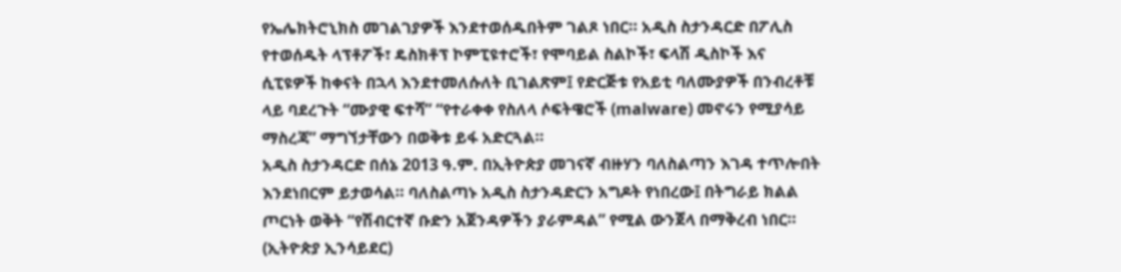የኤሌክትሮኒክስ መገልገያዎች እንደተወሰዱበትም ገልጾ ነበር። አዲስ ስታንዳርድ በፖሊስ የተወሰዱት ላፕቶፖች፣ ዴስክቶፕ ኮምፒዩተሮች፣ የሞባይል ስልኮች፣ ፍላሽ ዲስኮች እና ሲፒዩዎች ከቀናት በኋላ እንደተመለሱለት ቢገልጽም፤ የድርጅቱ የአይቲ ባለሙያዎች በንብረቶቹ ላይ ባደረጉት “ሙያዊ ፍተሻ” “የተራቀቀ የስለላ ሶፍትዌሮች (malware) መኖሩን የሚያሳይ ማስረጃ” ማግኘታቸውን በወቅቱ ይፋ አድርጓል።
አዲስ ስታንዳርድ በሰኔ 2013 ዓ.ም. በኢትዮጵያ መገናኛ ብዙሃን ባለስልጣን እገዳ ተጥሎበት እንደነበርም ይታወሳል። ባለስልጣኑ አዲስ ስታንዳድርን አግዶት የነበረው፤ በትግራይ ክልል ጦርነት ወቅት “የሽብርተኛ ቡድን አጀንዳዎችን ያራምዳል” የሚል ውንጀላ በማቅረብ ነበር። (ኢትዮጵያ ኢንሳይደር)